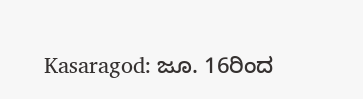Kasaragod: ಜೂ. 16ರಿಂದ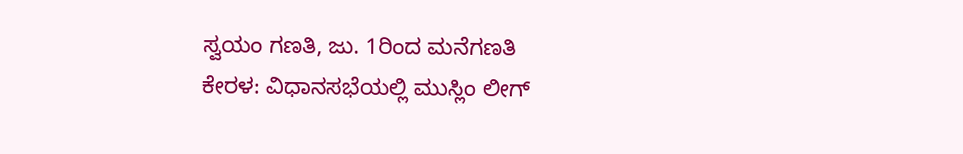ಸ್ವಯಂ ಗಣತಿ, ಜು. 1ರಿಂದ ಮನೆಗಣತಿ
ಕೇರಳ: ವಿಧಾನಸಭೆಯಲ್ಲಿ ಮುಸ್ಲಿಂ ಲೀಗ್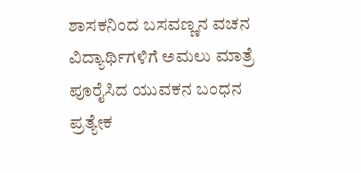ಶಾಸಕನಿಂದ ಬಸವಣ್ಣನ ವಚನ
ವಿದ್ಯಾರ್ಥಿಗಳಿಗೆ ಅಮಲು ಮಾತ್ರೆ ಪೂರೈಸಿದ ಯುವಕನ ಬಂಧನ
ಪ್ರತ್ಯೇಕ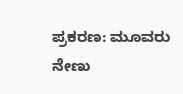ಪ್ರಕರಣ: ಮೂವರು ನೇಣು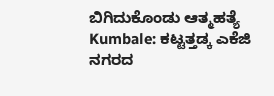ಬಿಗಿದುಕೊಂಡು ಆತ್ಮಹತ್ಯೆ
Kumbale: ಕಟ್ಟತ್ತಡ್ಕ ಎಕೆಜಿ ನಗರದ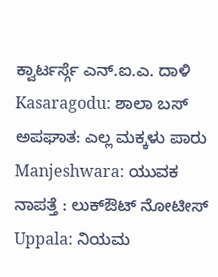ಕ್ವಾರ್ಟರ್ಸ್ಗೆ ಎನ್.ಐ.ಎ. ದಾಳಿ
Kasaragodu: ಶಾಲಾ ಬಸ್ ಅಪಘಾತ: ಎಲ್ಲ ಮಕ್ಕಳು ಪಾರು
Manjeshwara: ಯುವಕ ನಾಪತ್ತೆ : ಲುಕ್ಔಟ್ ನೋಟೀಸ್
Uppala: ನಿಯಮ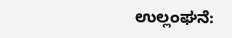ಉಲ್ಲಂಘನೆ: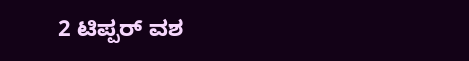2 ಟಿಪ್ಪರ್ ವಶ